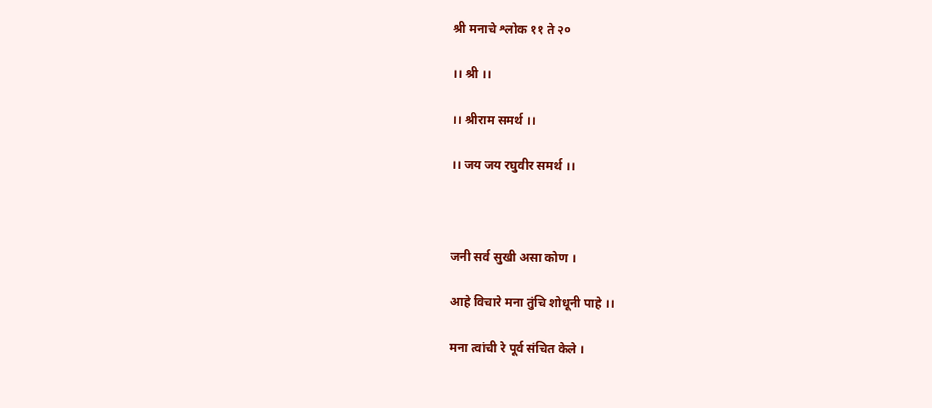श्री मनाचे श्लोक ११ ते २०

।। श्री ।।

।। श्रीराम समर्थ ।।

।। जय जय रघुवीर समर्थ ।।



जनी सर्व सुखी असा कोण ।

आहे विचारे मना तुंचि शोधूनी पाहे ।।

मना त्वांची रे पूर्व संचित केले ।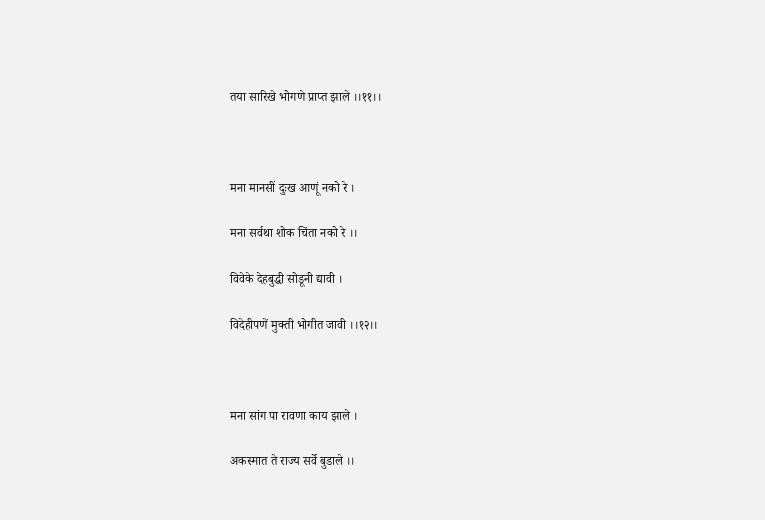तया सारिखे भोगणे प्राप्त झाले ।।११।।



मना मानसीं दुःख आणूं नको रे ।

मना सर्वथा शोक चिंता नको रे ।।

विवेके देहबुद्धी सोडूनी द्यावी ।

विदेहीपणें मुक्ती भोगीत जावी ।।१२।।



मना सांग पा रावणा काय झाले ।

अकस्मात ते राज्य सर्वे बुडाले ।।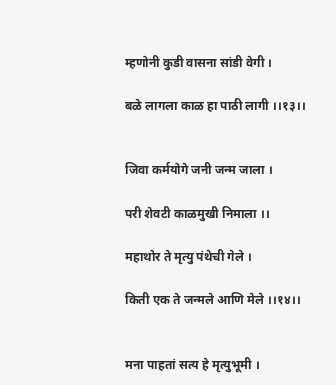म्हणोनी कुडी वासना सांडी वेगी ।

बळे लागला काळ हा पाठी लागी ।।१३।।


जिवा कर्मयोगे जनी जन्म जाला ।

परी शेवटी काळमुखी निमाला ।।

महाथोर ते मृत्यु पंथेची गेले ।

किती एक ते जन्मले आणि मेले ।।१४।।


मना पाहतां सत्य हे मृत्युभूमी ।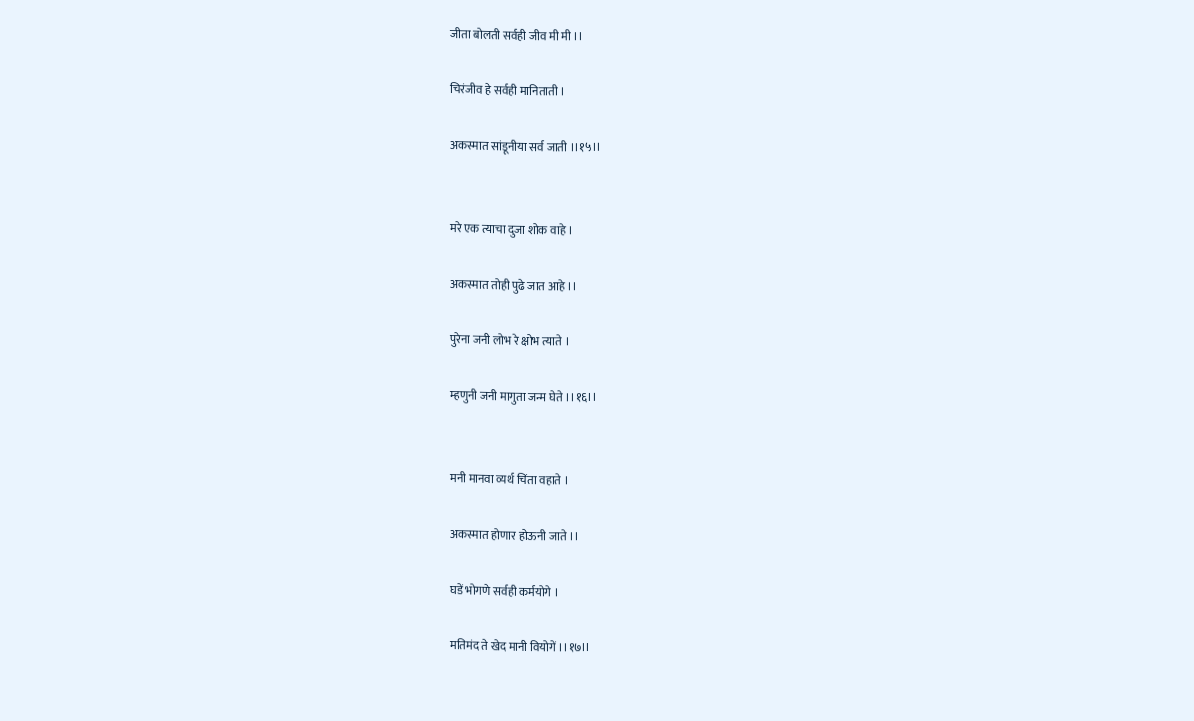जीता बोलती सर्वही जीव मी मी ।।

चिरंजीव हे सर्वही मानिताती ।

अकस्मात सांडूनीया सर्व जाती ।।१५।।


मरे एक त्याचा दुजा शोक वाहे ।

अकस्मात तोही पुढे जात आहे ।।

पुरेना जनी लोभ रे क्षोभ त्याते ।

म्हणुनी जनी मागुता जन्म घेते ।।१६।।


मनी मानवा व्यर्थ चिंता वहाते ।

अकस्मात होणार होऊनी जाते ।।

घडें भोगणे सर्वही कर्मयोगे ।

मतिमंद ते खेद मानी वियोगें ।।१७।।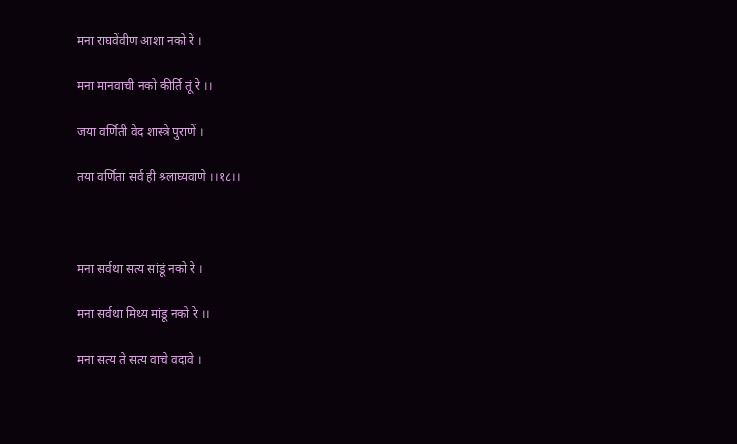मना राघवेंवीण आशा नको रे ।

मना मानवाची नको कीर्ति तूं रे ।।

जया वर्णिती वेद शास्त्रे पुराणें ।

तया वर्णिता सर्व ही श्र्लाघ्यवाणे ।।१८।।



मना सर्वथा सत्य सांडूं नको रे ।

मना सर्वथा मिथ्य मांडू नको रे ।।

मना सत्य ते सत्य वाचे वदावे ।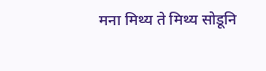मना मिथ्य ते मिथ्य सोडूनि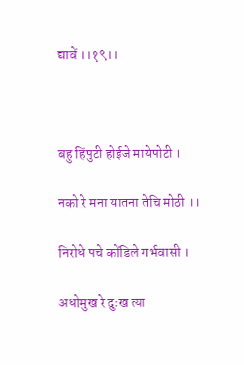द्यावें ।।१९।।



बहु हिंपुटी होईजे मायेपोटी ।

नको रे मना यातना तेचि मोठी ।।

निरोधे पचे कोंडिले गर्भवासी ।

अधोमुख रे दुःख त्या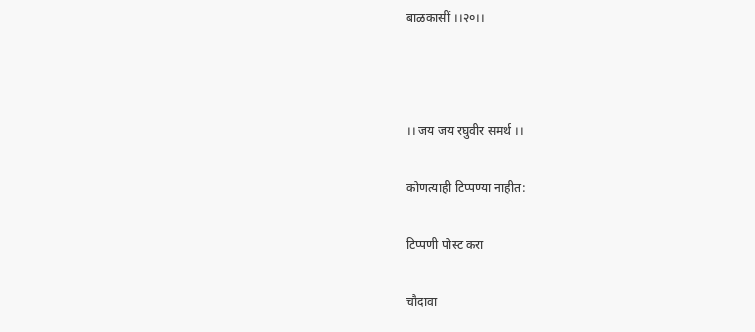बाळकासीं ।।२०।।



।। जय जय रघुवीर समर्थ ।।

कोणत्याही टिप्पण्‍या नाहीत:

टिप्पणी पोस्ट करा

चौदावा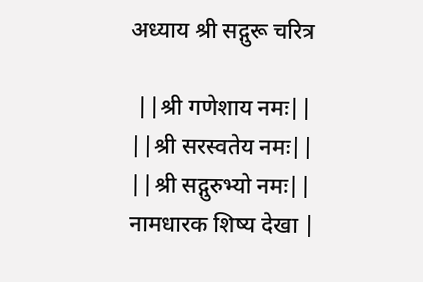अध्याय श्री सद्गुरू चरित्र

 ||श्री गणेशाय नमः|| ||श्री सरस्वतेय नमः|| ||श्री सद्गुरुभ्यो नमः|| नामधारक शिष्य देखा |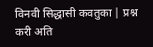विनवी सिद्धासी कवतुका | प्रश्न करी अति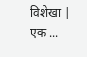विशेखा | एक ...